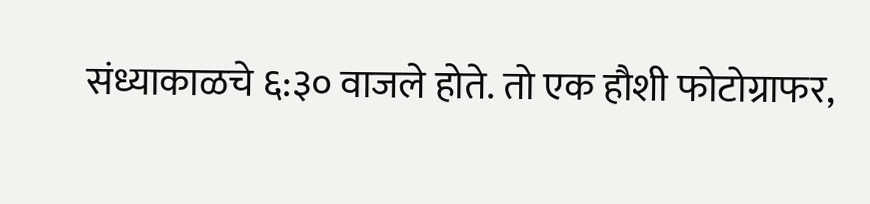संध्याकाळचे ६:३० वाजले होते. तो एक हौशी फोटोग्राफर,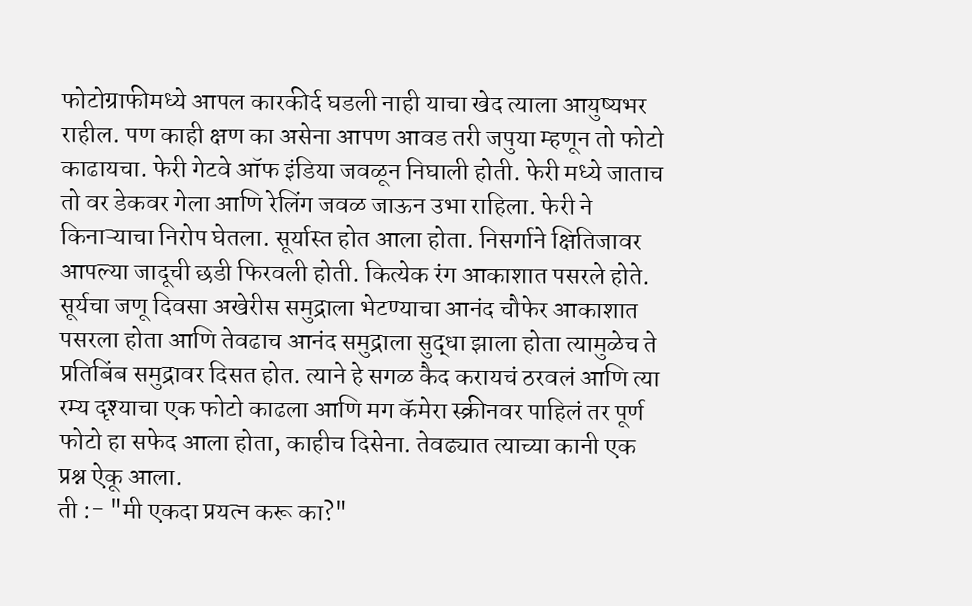फोटोग्राफीमध्ये आपल कारकीर्द घडली नाही याचा खेद त्याला आयुष्यभर राहील. पण काही क्षण का असेना आपण आवड तरी जपुया म्हणून तो फोटो काढायचा. फेरी गेटवे ऑफ इंडिया जवळून निघाली होती. फेरी मध्ये जाताच तो वर डेकवर गेला आणि रेलिंग जवळ जाऊन उभा राहिला. फेरी ने किनाऱ्याचा निरोप घेतला. सूर्यास्त होत आला होता. निसर्गाने क्षितिजावर आपल्या जादूची छडी फिरवली होती. कित्येक रंग आकाशात पसरले होते. सूर्यचा जणू दिवसा अखेरीस समुद्राला भेटण्याचा आनंद चौफेर आकाशात पसरला होता आणि तेवढाच आनंद समुद्राला सुद्धा झाला होता त्यामुळेच ते प्रतिबिंब समुद्रावर दिसत होत. त्याने हे सगळ कैद करायचं ठरवलं आणि त्या रम्य दृश्याचा एक फोटो काढला आणि मग कॅमेरा स्क्रीनवर पाहिलं तर पूर्ण फोटो हा सफेद आला होता, काहीच दिसेना. तेवढ्यात त्याच्या कानी एक प्रश्न ऐकू आला.
ती :- "मी एकदा प्रयत्न करू का?"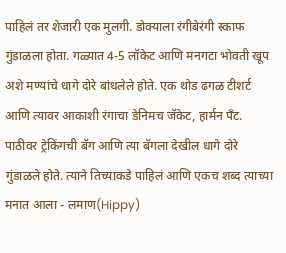पाहिलं तर शेजारी एक मुलगी. डोक्याला रंगीबेरंगी स्काफ गुंडाळला होता. गळ्यात 4-5 लॉकेट आणि मनगटा भोवती खूप अशे मण्यांचे धागे दोरे बांधलेले होते. एक थोड ढगळ टीशर्ट आणि त्यावर आकाशी रंगाचा डेनिमच जॅकेट, हार्मन पँट. पाठीवर ट्रेकिंगची बॅग आणि त्या बॅगला देखील धागे दोरे गुंडाळले होते. त्याने तिच्याकडे पाहिलं आणि एकच शब्द त्याच्या मनात आला - लमाण(Hippy)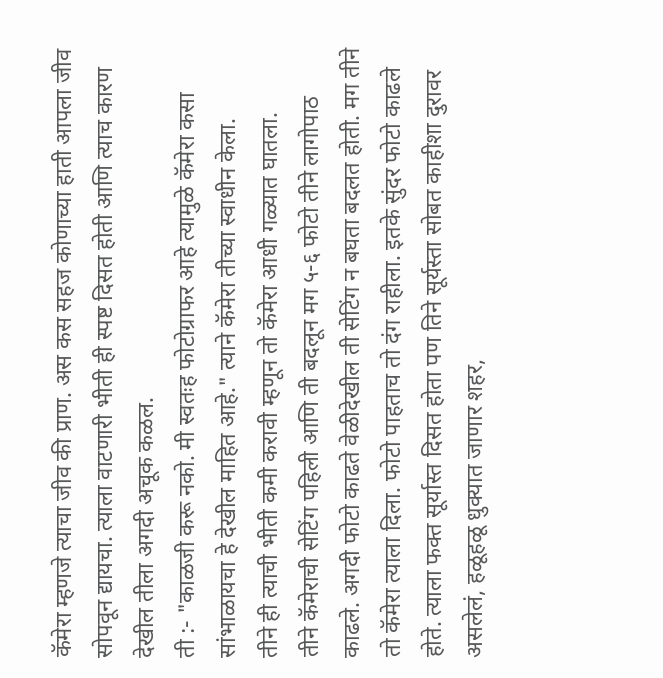कॅमेरा म्हणजे त्याचा जीव की प्राण. अस कस सहज कोणाच्या हाती आपला जीव सोपवून द्यायचा. त्याला वाटणारी भीती ही स्पष्ट दिसत होती आणि त्याच कारण देखील तीला अगदी अचूक कळल.
ती :- "काळजी करू नको. मी स्वतःह फोटोग्राफर आहे त्यामुळे कॅमेरा कसा सांभाळायचा हे देखील माहित आहे." त्याने कॅमेरा तीच्या स्वाधीन केला.
तीने ही त्याची भीती कमी करावी म्हणून तो कॅमेरा आधी गळ्यात घातला.
तीने कॅमेराची सेटिंग पहिली आणि ती बदलून मग ५-६ फोटो तीने लागोपाठ काढले. अगदी फोटो काढते वेळीदेखील ती सेटिंग न बघता बदलत होती. मग तीने तो कॅमेरा त्याला दिला. फोटो पाहताच तो दंग राहीला. इतके सुंदर फोटो काढले होते. त्याला फक्त सूर्यास्त दिसत होता पण तिने सूर्यस्ता सोबत काहीशा दुरावर असलेलं, हळूहळू धुक्यात जाणार शहर,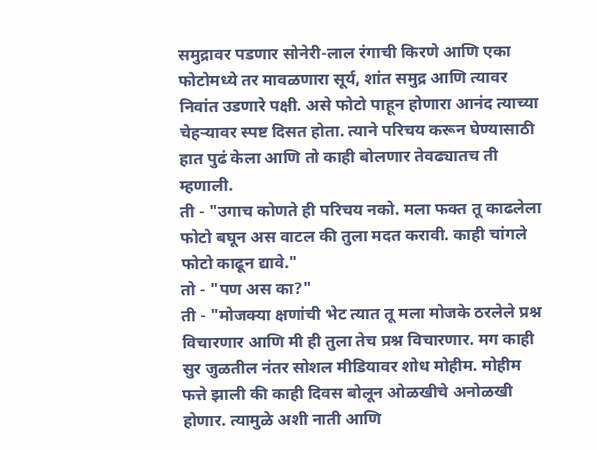समुद्रावर पडणार सोनेरी-लाल रंगाची किरणे आणि एका फोटोमध्ये तर मावळणारा सूर्य, शांत समुद्र आणि त्यावर निवांत उडणारे पक्षी. असे फोटो पाहून होणारा आनंद त्याच्या चेहऱ्यावर स्पष्ट दिसत होता. त्याने परिचय करून घेण्यासाठी हात पुढं केला आणि तो काही बोलणार तेवढ्यातच ती म्हणाली.
ती - "उगाच कोणते ही परिचय नको. मला फक्त तू काढलेला फोटो बघून अस वाटल की तुला मदत करावी. काही चांगले फोटो काढून द्यावे."
तो - "पण अस का?"
ती - "मोजक्या क्षणांची भेट त्यात तू मला मोजके ठरलेले प्रश्न विचारणार आणि मी ही तुला तेच प्रश्न विचारणार. मग काही सुर जुळतील नंतर सोशल मीडियावर शोध मोहीम. मोहीम फत्ते झाली की काही दिवस बोलून ओळखीचे अनोळखी होणार. त्यामुळे अशी नाती आणि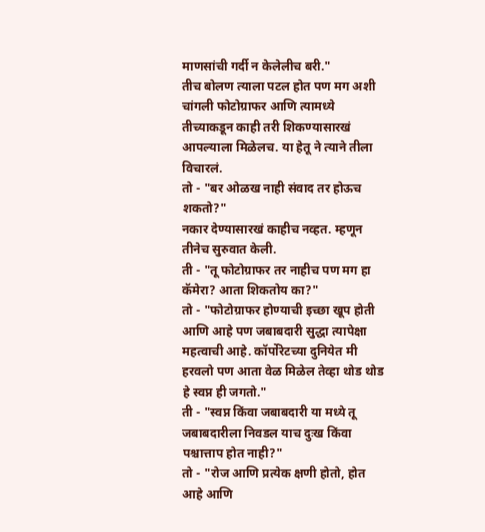माणसांची गर्दी न केलेलीच बरी."
तीच बोलण त्याला पटल होत पण मग अशी चांगली फोटोग्राफर आणि त्यामध्ये तीच्याकडून काही तरी शिकण्यासारखं आपल्याला मिळेलच. या हेतू ने त्याने तीला विचारलं.
तो - "बर ओळख नाही संवाद तर होऊच शकतो?"
नकार देण्यासारखं काहीच नव्हत. म्हणून तीनेच सुरुवात केली.
ती - "तू फोटोग्राफर तर नाहीच पण मग हा कॅमेरा? आता शिकतोय का?"
तो - "फोटोग्राफर होण्याची इच्छा खूप होती आणि आहे पण जबाबदारी सुद्धा त्यापेक्षा महत्वाची आहे. कॉर्पोरेटच्या दुनियेत मी हरवलो पण आता वेळ मिळेल तेव्हा थोड थोड हे स्वप्न ही जगतो."
ती - "स्वप्न किंवा जबाबदारी या मध्ये तू जबाबदारीला निवडल याच दुःख किंवा पश्चात्ताप होत नाही?"
तो - "रोज आणि प्रत्येक क्षणी होतो, होत आहे आणि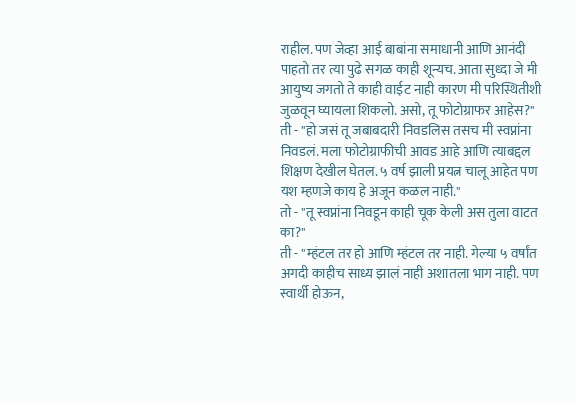राहील. पण जेव्हा आई बाबांना समाधानी आणि आनंदी पाहतो तर त्या पुढे सगळ काही शून्यच. आता सुध्दा जे मी आयुष्य जगतो ते काही वाईट नाही कारण मी परिस्थितीशी जुळवून घ्यायला शिकलो. असो, तू फोटोग्राफर आहेस?"
ती - "हो जसं तू जबाबदारी निवडलिस तसच मी स्वप्नांना निवडलं. मला फोटोग्राफीची आवड आहे आणि त्याबद्दल शिक्षण देखील घेतल. ५ वर्ष झाली प्रयत्न चालू आहेत पण यश म्हणजे काय हे अजून कळल नाही."
तो - "तू स्वप्नांना निवडून काही चूक केली अस तुला वाटत का?"
ती - "म्हंटल तर हो आणि म्हंटल तर नाही. गेल्या ५ वर्षांत अगदी काहीच साध्य झालं नाही अशातला भाग नाही. पण स्वार्थी होऊन,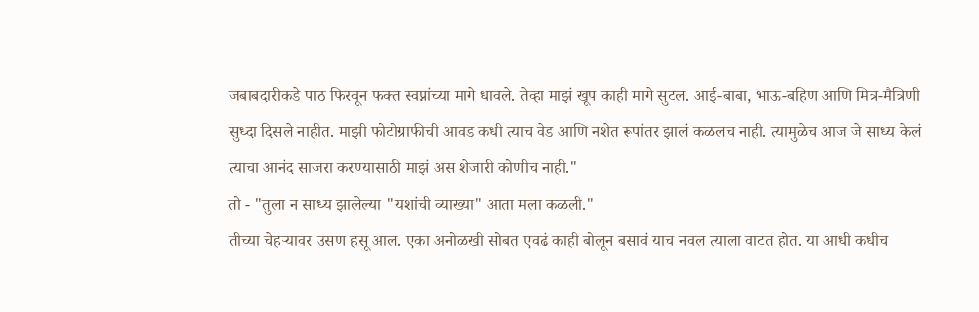जबाबदारीकडे पाठ फिरवून फक्त स्वप्नांच्या मागे धावले. तेव्हा माझं खूप काही मागे सुटल. आई-बाबा, भाऊ-बहिण आणि मित्र-मैत्रिणी सुध्दा दिसले नाहीत. माझी फोटोग्राफीची आवड कधी त्याच वेड आणि नशेत रूपांतर झालं कळलच नाही. त्यामुळेच आज जे साध्य केलं त्याचा आनंद साजरा करण्यासाठी माझं अस शेजारी कोणीच नाही."
तो - "तुला न साध्य झालेल्या "यशांची व्याख्या" आता मला कळली."
तीच्या चेहऱ्यावर उसण हसू आल. एका अनोळखी सोबत एवढं काही बोलून बसावं याच नवल त्याला वाटत होत. या आधी कधीच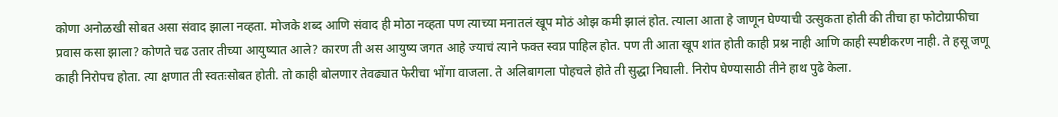कोणा अनोळखी सोबत असा संवाद झाला नव्हता. मोजके शब्द आणि संवाद ही मोठा नव्हता पण त्याच्या मनातलं खूप मोठं ओझ कमी झालं होत. त्याला आता हे जाणून घेण्याची उत्सुकता होती की तीचा हा फोटोग्राफीचा प्रवास कसा झाला? कोणते चढ उतार तीच्या आयुष्यात आले? कारण ती अस आयुष्य जगत आहे ज्याचं त्याने फक्त स्वप्न पाहिल होत. पण ती आता खूप शांत होती काही प्रश्न नाही आणि काही स्पष्टीकरण नाही. ते हसू जणू काही निरोपच होता. त्या क्षणात ती स्वतःसोबत होती. तो काही बोलणार तेवढ्यात फेरीचा भोंगा वाजला. ते अलिबागला पोहचले होते ती सुद्धा निघाली. निरोप घेण्यासाठी तीने हाथ पुढे केला.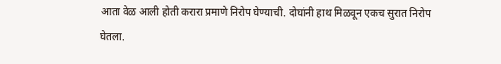आता वेळ आली होती करारा प्रमाणे निरोप घेण्याची. दोघांनी हाथ मिळवून एकच सुरात निरोप घेतला.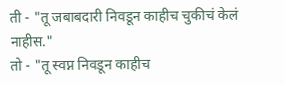ती - "तू जबाबदारी निवडून काहीच चुकीचं केलं नाहीस."
तो - "तू स्वप्न निवडून काहीच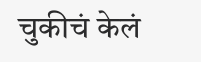चुकीचं केलं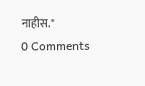नाहीस."
0 Comments